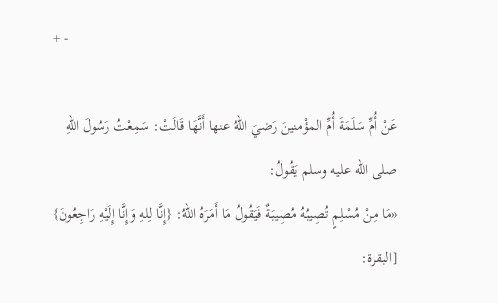+ -

عَنْ أُمِّ سَلَمَةَ أُمِّ المؤْمنينَ رَضيَ اللهُ عنها أَنَّهَا قَالَتْ: سَمِعْتُ رَسُولَ اللهِ صلى الله عليه وسلم يَقُولُ:
«مَا مِنْ مُسْلِمٍ تُصِيبُهُ مُصِيبَةٌ فَيَقُولُ مَا أَمَرَهُ اللهُ: {إِنَّا لِلهِ وَإِنَّا إِلَيْهِ رَاجِعُونَ} [البقرة: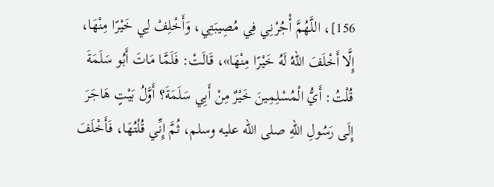156]، اللَّهُمَّ أْجُرْنِي فِي مُصِيبَتِي، وَأَخْلِفْ لِي خَيْرًا مِنْهَا، إِلَّا أَخْلَفَ اللهُ لَهُ خَيْرًا مِنْهَا»، قَالَتْ: فَلَمَّا مَاتَ أَبُو سَلَمَةَ قُلْتُ: أَيُّ الْمُسْلِمِينَ خَيْرٌ مِنْ أَبِي سَلَمَةَ؟ أَوَّلُ بَيْتٍ هَاجَرَ إِلَى رَسُولِ اللهِ صلى الله عليه وسلم، ثُمَّ إِنِّي قُلْتُهَا، فَأَخْلَفَ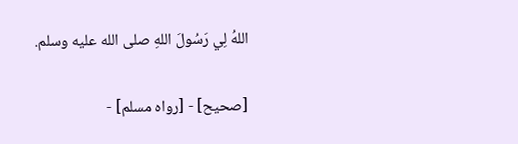اللهُ لِي رَسُولَ اللهِ صلى الله عليه وسلم.

[صحيح] - [رواه مسلم] -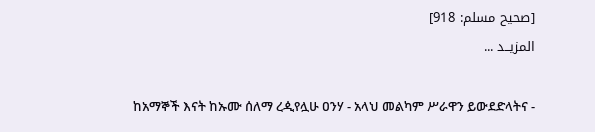[صحيح مسلم: 918]
المزيــد ...

ከአማኞች እናት ከኡሙ ሰለማ ረዺየሏሁ ዐንሃ - አላህ መልካም ሥራዋን ይውደድላትና -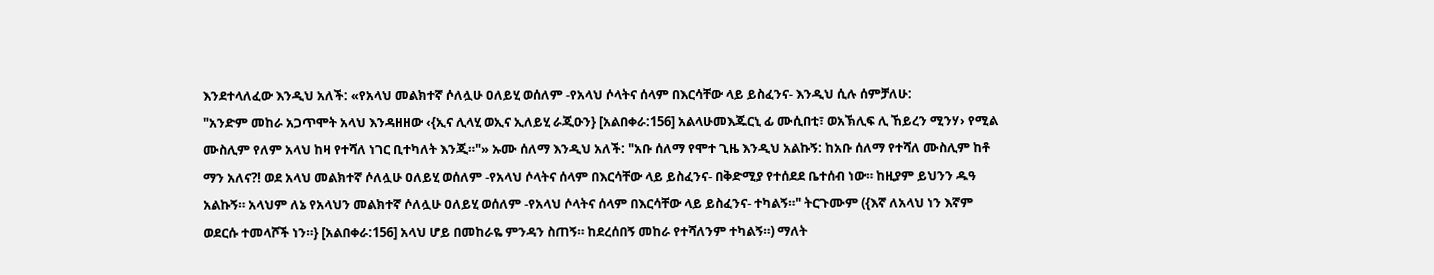እንደተላለፈው እንዲህ አለች: «የአላህ መልክተኛ ሶለሏሁ ዐለይሂ ወሰለም -የአላህ ሶላትና ሰላም በእርሳቸው ላይ ይስፈንና- እንዲህ ሲሉ ሰምቻለሁ:
"አንድም መከራ አጋጥሞት አላህ እንዳዘዘው ‹{ኢና ሊላሂ ወኢና ኢለይሂ ራጂዑን} [አልበቀራ:156] አልላሁመእጁርኒ ፊ ሙሲበቲ፣ ወአኽሊፍ ሊ ኸይረን ሚንሃ› የሚል ሙስሊም የለም አላህ ከዛ የተሻለ ነገር ቢተካለት እንጂ።"» ኡሙ ሰለማ እንዲህ አለች: "አቡ ሰለማ የሞተ ጊዜ እንዲህ አልኩኝ: ከአቡ ሰለማ የተሻለ ሙስሊም ከቶ ማን አለና?! ወደ አላህ መልክተኛ ሶለሏሁ ዐለይሂ ወሰለም -የአላህ ሶላትና ሰላም በእርሳቸው ላይ ይስፈንና- በቅድሚያ የተሰደደ ቤተሰብ ነው። ከዚያም ይህንን ዱዓ አልኩኝ። አላህም ለኔ የአላህን መልክተኛ ሶለሏሁ ዐለይሂ ወሰለም -የአላህ ሶላትና ሰላም በእርሳቸው ላይ ይስፈንና- ተካልኝ።" ትርጉሙም ({እኛ ለአላህ ነን እኛም ወደርሱ ተመላሾች ነን።} [አልበቀራ:156] አላህ ሆይ በመከራዬ ምንዳን ስጠኝ። ከደረሰበኝ መከራ የተሻለንም ተካልኝ።) ማለት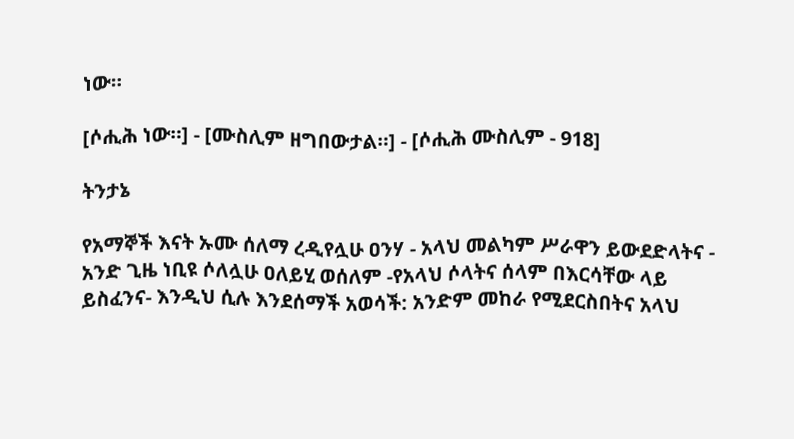ነው።

[ሶሒሕ ነው።] - [ሙስሊም ዘግበውታል።] - [ሶሒሕ ሙስሊም - 918]

ትንታኔ

የአማኞች እናት ኡሙ ሰለማ ረዲየሏሁ ዐንሃ - አላህ መልካም ሥራዋን ይውደድላትና - አንድ ጊዜ ነቢዩ ሶለሏሁ ዐለይሂ ወሰለም -የአላህ ሶላትና ሰላም በእርሳቸው ላይ ይስፈንና- እንዲህ ሲሉ እንደሰማች አወሳች: አንድም መከራ የሚደርስበትና አላህ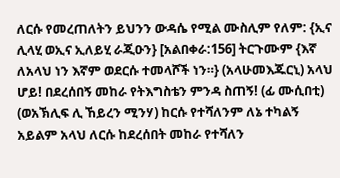ለርሱ የመረጠለትን ይህንን ውዳሴ የሚል ሙስሊም የለም: {ኢና ሊላሂ ወኢና ኢለይሂ ራጂዑን} [አልበቀራ:156] ትርጉሙም {እኛ ለአላህ ነን እኛም ወደርሱ ተመላሾች ነን።} (አላሁመእጁርኒ) አላህ ሆይ! በደረሰበኝ መከራ የትእግስቴን ምንዳ ስጠኝ! (ፊ ሙሲበቲ) (ወአኽሊፍ ሊ ኸይረን ሚንሃ) ከርሱ የተሻለንም ለኔ ተካልኝ አይልም አላህ ለርሱ ከደረሰበት መከራ የተሻለን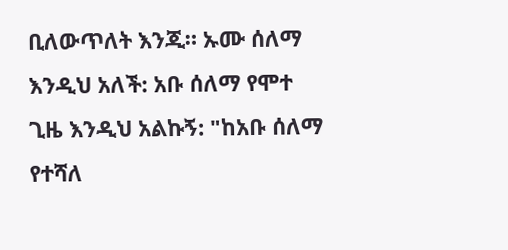ቢለውጥለት እንጂ። ኡሙ ሰለማ እንዲህ አለች: አቡ ሰለማ የሞተ ጊዜ እንዲህ አልኩኝ: "ከአቡ ሰለማ የተሻለ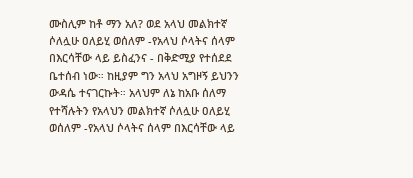ሙስሊም ከቶ ማን አለ? ወደ አላህ መልክተኛ ሶለሏሁ ዐለይሂ ወሰለም -የአላህ ሶላትና ሰላም በእርሳቸው ላይ ይስፈንና - በቅድሚያ የተሰደደ ቤተሰብ ነው። ከዚያም ግን አላህ አግዞኝ ይህንን ውዳሴ ተናገርኩት። አላህም ለኔ ከአቡ ሰለማ የተሻሉትን የአላህን መልክተኛ ሶለሏሁ ዐለይሂ ወሰለም -የአላህ ሶላትና ሰላም በእርሳቸው ላይ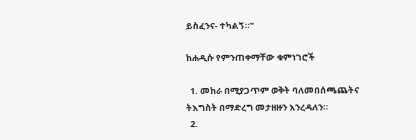ይስፈንና- ተካልኝ።"

ከሐዲሱ የምንጠቀማቸው ቁምነገሮች

  1. መከራ በሚያጋጥም ወቅት ባለመበሰጫጨትና ትእግስት በማድረግ መታዘዙን እንረዳለን።
  2.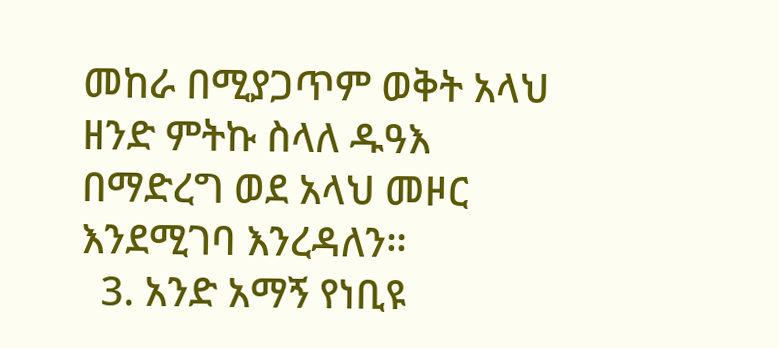መከራ በሚያጋጥም ወቅት አላህ ዘንድ ምትኩ ስላለ ዱዓእ በማድረግ ወደ አላህ መዞር እንደሚገባ እንረዳለን።
  3. አንድ አማኝ የነቢዩ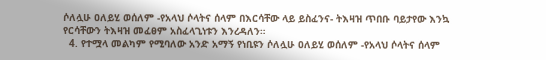ሶለሏሁ ዐለይሂ ወሰለም -የአላህ ሶላትና ሰላም በእርሳቸው ላይ ይስፈንና- ትእዛዝ ጥበቡ ባይታየው እንኳ የርሳቸውን ትእዛዝ መፈፀም አስፈላጊነቱን እንረዳለን።
  4. የተሟላ መልካም የሚባለው አንድ አማኝ የነቢዩን ሶለሏሁ ዐለይሂ ወሰለም -የአላህ ሶላትና ሰላም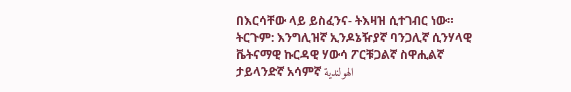በእርሳቸው ላይ ይስፈንና- ትእዛዝ ሲተገብር ነው።
ትርጉም: እንግሊዝኛ ኢንዶኔዥያኛ ባንጋሊኛ ሲንሃላዊ ቬትናማዊ ኩርዳዊ ሃውሳ ፖርቹጋልኛ ስዋሒልኛ ታይላንድኛ አሳምኛ الهولندية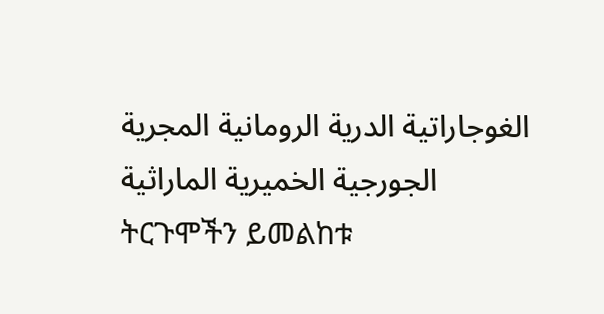الغوجاراتية الدرية الرومانية المجرية الجورجية الخميرية الماراثية
ትርጉሞችን ይመልከቱ